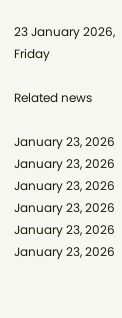23 January 2026, Friday

Related news

January 23, 2026
January 23, 2026
January 23, 2026
January 23, 2026
January 23, 2026
January 23, 2026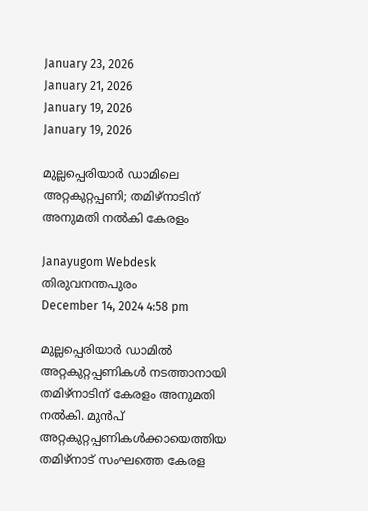January 23, 2026
January 21, 2026
January 19, 2026
January 19, 2026

മുല്ലപ്പെരിയാര്‍ ഡാമിലെ അറ്റകുറ്റപ്പണി; തമിഴ്നാടിന് അനുമതി നല്‍കി കേരളം

Janayugom Webdesk
തിരുവനന്തപുരം
December 14, 2024 4:58 pm

മുല്ലപ്പെരിയാര്‍ ഡാമില്‍ അറ്റകുറ്റപ്പണികള്‍ നടത്താനായി തമിഴ്നാടിന് കേരളം അനുമതി നല്‍കി. മുന്‍പ് അറ്റകുറ്റപ്പണികള്‍ക്കായെത്തിയ തമിഴ്നാട് സംഘത്തെ കേരള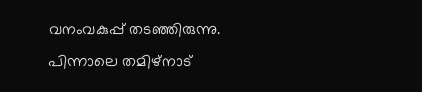വനംവകുപ്പ് തടഞ്ഞിരുന്നു. പിന്നാലെ തമിഴ്നാട്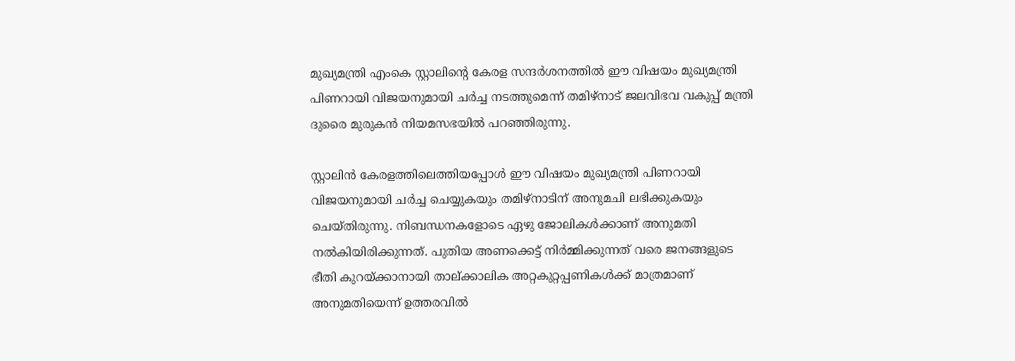മുഖ്യമന്ത്രി എംകെ സ്റ്റാലിന്റെ കേരള സന്ദര്‍ശനത്തില്‍ ഈ വിഷയം മുഖ്യമന്ത്രി പിണറായി വിജയനുമായി ചര്‍ച്ച നടത്തുമെന്ന് തമിഴ്നാട് ജലവിഭവ വകുപ്പ് മന്ത്രി ദുരൈ മുരുകന്‍ നിയമസഭയില്‍ പറഞ്ഞിരുന്നു.

സ്റ്റാലിന്‍ കേരളത്തിലെത്തിയപ്പോള്‍ ഈ വിഷയം മുഖ്യമന്ത്രി പിണറായി വിജയനുമായി ചര്‍ച്ച ചെയ്യുകയും തമിഴ്നാടിന് അനുമചി ലഭിക്കുകയും ചെയ്തിരുന്നു. നിബന്ധനകളോടെ ഏഴു ജോലികള്‍ക്കാണ് അനുമതി നല്‍കിയിരിക്കുന്നത്. പുതിയ അണക്കെട്ട് നിര്‍മ്മിക്കുന്നത് വരെ ജനങ്ങളുടെ ഭീതി കുറയ്ക്കാനായി താല്ക്കാലിക അറ്റകുറ്റപ്പണികള്‍ക്ക് മാത്രമാണ് അനുമതിയെന്ന് ഉത്തരവില്‍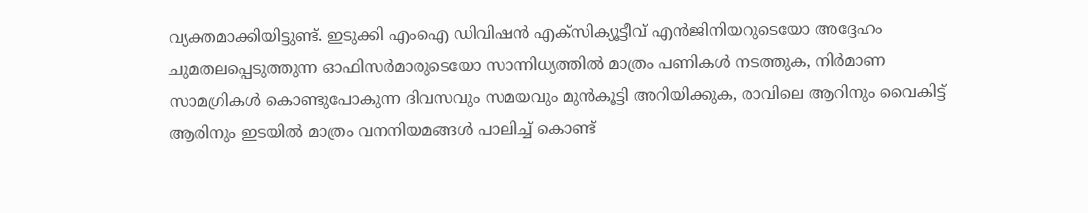വ്യക്തമാക്കിയിട്ടുണ്ട്. ഇടുക്കി എംഐ ഡിവിഷന്‍ എക്‌സിക്യൂട്ടീവ് എന്‍ജിനിയറുടെയോ അദ്ദേഹം ചുമതലപ്പെടുത്തുന്ന ഓഫിസര്‍മാരുടെയോ സാന്നിധ്യത്തില്‍ മാത്രം പണികള്‍ നടത്തുക, നിര്‍മാണ സാമഗ്രികള്‍ കൊണ്ടുപോകുന്ന ദിവസവും സമയവും മുന്‍കൂട്ടി അറിയിക്കുക, രാവിലെ ആറിനും വൈകിട്ട് ആരിനും ഇടയില്‍ മാത്രം വനനിയമങ്ങള്‍ പാലിച്ച് കൊണ്ട്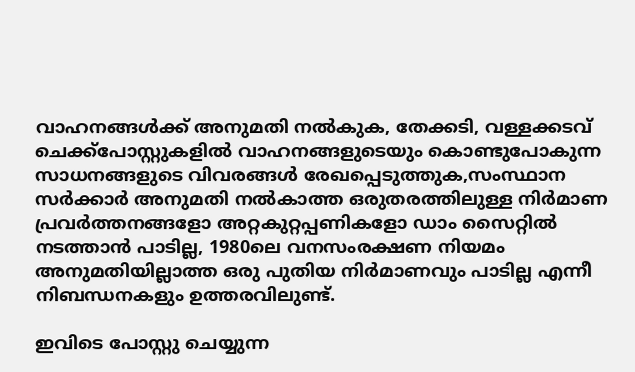വാഹനങ്ങള്‍ക്ക് അനുമതി നല്‍കുക, തേക്കടി, വള്ളക്കടവ് ചെക്ക്പോസ്റ്റുകളില്‍ വാഹനങ്ങളുടെയും കൊണ്ടുപോകുന്ന സാധനങ്ങളുടെ വിവരങ്ങള്‍ രേഖപ്പെടുത്തുക,സംസ്ഥാന സര്‍ക്കാര്‍ അനുമതി നല്‍കാത്ത ഒരുതരത്തിലുള്ള നിര്‍മാണ പ്രവര്‍ത്തനങ്ങളോ അറ്റകുറ്റപ്പണികളോ ഡാം സൈറ്റില്‍ നടത്താന്‍ പാടില്ല, 1980ലെ വനസംരക്ഷണ നിയമം അനുമതിയില്ലാത്ത ഒരു പുതിയ നിര്‍മാണവും പാടില്ല എന്നീ നിബന്ധനകളും ഉത്തരവിലുണ്ട്.

ഇവിടെ പോസ്റ്റു ചെയ്യുന്ന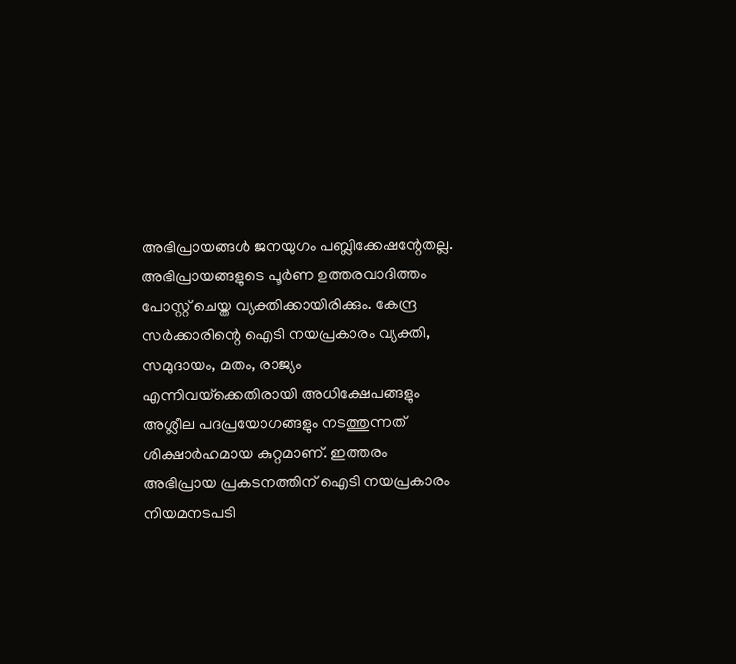അഭിപ്രായങ്ങള്‍ ജനയുഗം പബ്ലിക്കേഷന്റേതല്ല. അഭിപ്രായങ്ങളുടെ പൂര്‍ണ ഉത്തരവാദിത്തം പോസ്റ്റ് ചെയ്ത വ്യക്തിക്കായിരിക്കും. കേന്ദ്ര സര്‍ക്കാരിന്റെ ഐടി നയപ്രകാരം വ്യക്തി, സമുദായം, മതം, രാജ്യം എന്നിവയ്‌ക്കെതിരായി അധിക്ഷേപങ്ങളും അശ്ലീല പദപ്രയോഗങ്ങളും നടത്തുന്നത് ശിക്ഷാര്‍ഹമായ കുറ്റമാണ്. ഇത്തരം അഭിപ്രായ പ്രകടനത്തിന് ഐടി നയപ്രകാരം നിയമനടപടി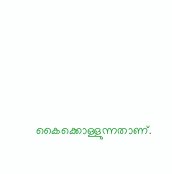കൈക്കൊള്ളുന്നതാണ്.